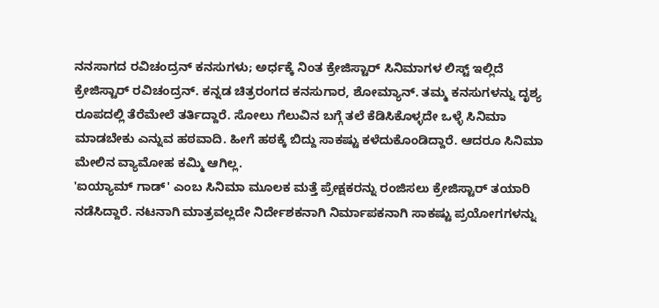ನನಸಾಗದ ರವಿಚಂದ್ರನ್ ಕನಸುಗಳು; ಅರ್ಧಕ್ಕೆ ನಿಂತ ಕ್ರೇಜಿಸ್ಟಾರ್ ಸಿನಿಮಾಗಳ ಲಿಸ್ಟ್ ಇಲ್ಲಿದೆ
ಕ್ರೇಜಿಸ್ಟಾರ್ ರವಿಚಂದ್ರನ್. ಕನ್ನಡ ಚಿತ್ರರಂಗದ ಕನಸುಗಾರ, ಶೋಮ್ಯಾನ್. ತಮ್ಮ ಕನಸುಗಳನ್ನು ದೃಶ್ಯ ರೂಪದಲ್ಲಿ ತೆರೆಮೇಲೆ ತರ್ತಿದ್ದಾರೆ. ಸೋಲು ಗೆಲುವಿನ ಬಗ್ಗೆ ತಲೆ ಕೆಡಿಸಿಕೊಳ್ಳದೇ ಒಳ್ಳೆ ಸಿನಿಮಾ ಮಾಡಬೇಕು ಎನ್ನುವ ಹಠವಾದಿ. ಹೀಗೆ ಹಠಕ್ಕೆ ಬಿದ್ದು ಸಾಕಷ್ಟು ಕಳೆದುಕೊಂಡಿದ್ದಾರೆ. ಆದರೂ ಸಿನಿಮಾ ಮೇಲಿನ ವ್ಯಾಮೋಹ ಕಮ್ಮಿ ಆಗಿಲ್ಲ.
'ಐಯ್ಯಾಮ್ ಗಾಡ್' ಎಂಬ ಸಿನಿಮಾ ಮೂಲಕ ಮತ್ತೆ ಪ್ರೇಕ್ಷಕರನ್ನು ರಂಜಿಸಲು ಕ್ರೇಜಿಸ್ಟಾರ್ ತಯಾರಿ ನಡೆಸಿದ್ದಾರೆ. ನಟನಾಗಿ ಮಾತ್ರವಲ್ಲದೇ ನಿರ್ದೇಶಕನಾಗಿ ನಿರ್ಮಾಪಕನಾಗಿ ಸಾಕಷ್ಟು ಪ್ರಯೋಗಗಳನ್ನು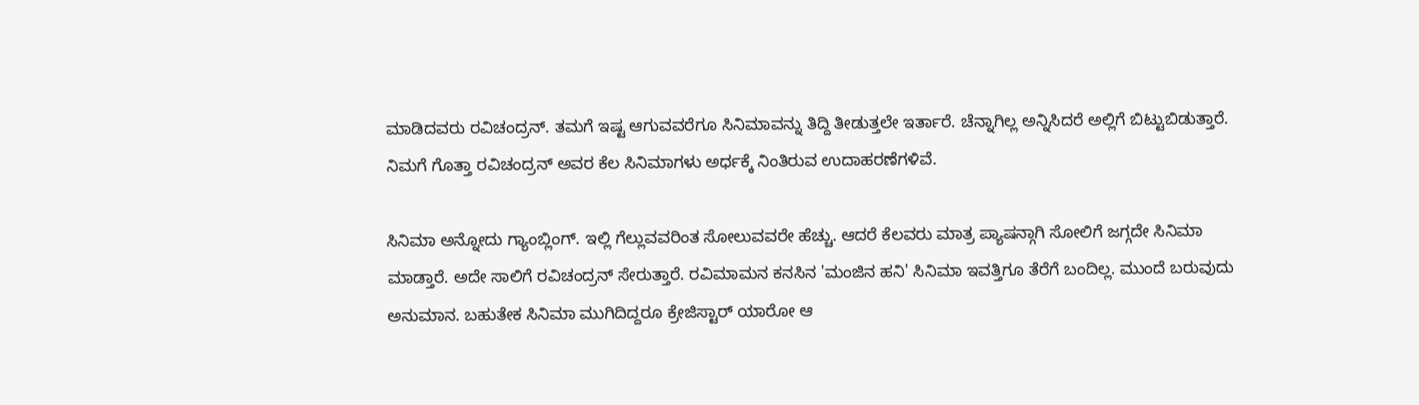ಮಾಡಿದವರು ರವಿಚಂದ್ರನ್. ತಮಗೆ ಇಷ್ಟ ಆಗುವವರೆಗೂ ಸಿನಿಮಾವನ್ನು ತಿದ್ದಿ ತೀಡುತ್ತಲೇ ಇರ್ತಾರೆ. ಚೆನ್ನಾಗಿಲ್ಲ ಅನ್ನಿಸಿದರೆ ಅಲ್ಲಿಗೆ ಬಿಟ್ಟುಬಿಡುತ್ತಾರೆ. ನಿಮಗೆ ಗೊತ್ತಾ ರವಿಚಂದ್ರನ್ ಅವರ ಕೆಲ ಸಿನಿಮಾಗಳು ಅರ್ಧಕ್ಕೆ ನಿಂತಿರುವ ಉದಾಹರಣೆಗಳಿವೆ.

ಸಿನಿಮಾ ಅನ್ನೋದು ಗ್ಯಾಂಬ್ಲಿಂಗ್. ಇಲ್ಲಿ ಗೆಲ್ಲುವವರಿಂತ ಸೋಲುವವರೇ ಹೆಚ್ಚು. ಆದರೆ ಕೆಲವರು ಮಾತ್ರ ಪ್ಯಾಷನ್ಗಾಗಿ ಸೋಲಿಗೆ ಜಗ್ಗದೇ ಸಿನಿಮಾ ಮಾಡ್ತಾರೆ. ಅದೇ ಸಾಲಿಗೆ ರವಿಚಂದ್ರನ್ ಸೇರುತ್ತಾರೆ. ರವಿಮಾಮನ ಕನಸಿನ 'ಮಂಜಿನ ಹನಿ' ಸಿನಿಮಾ ಇವತ್ತಿಗೂ ತೆರೆಗೆ ಬಂದಿಲ್ಲ. ಮುಂದೆ ಬರುವುದು ಅನುಮಾನ. ಬಹುತೇಕ ಸಿನಿಮಾ ಮುಗಿದಿದ್ದರೂ ಕ್ರೇಜಿಸ್ಟಾರ್ ಯಾರೋ ಆ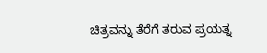ಚಿತ್ರವನ್ನು ತೆರೆಗೆ ತರುವ ಪ್ರಯತ್ನ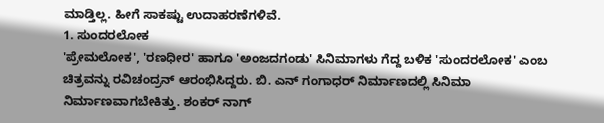ಮಾಡ್ತಿಲ್ಲ. ಹೀಗೆ ಸಾಕಷ್ಟು ಉದಾಹರಣೆಗಳಿವೆ.
1. ಸುಂದರಲೋಕ
'ಪ್ರೇಮಲೋಕ', 'ರಣಧೀರ' ಹಾಗೂ 'ಅಂಜದಗಂಡು' ಸಿನಿಮಾಗಳು ಗೆದ್ದ ಬಳಿಕ 'ಸುಂದರಲೋಕ' ಎಂಬ ಚಿತ್ರವನ್ನು ರವಿಚಂದ್ರನ್ ಆರಂಭಿಸಿದ್ದರು. ಬಿ. ಎನ್ ಗಂಗಾಧರ್ ನಿರ್ಮಾಣದಲ್ಲಿ ಸಿನಿಮಾ ನಿರ್ಮಾಣವಾಗಬೇಕಿತ್ತು. ಶಂಕರ್ ನಾಗ್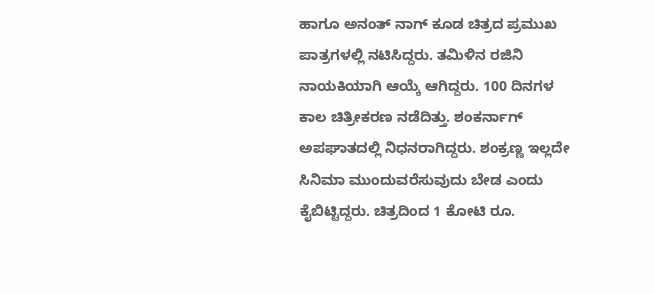ಹಾಗೂ ಅನಂತ್ ನಾಗ್ ಕೂಡ ಚಿತ್ರದ ಪ್ರಮುಖ ಪಾತ್ರಗಳಲ್ಲಿ ನಟಿಸಿದ್ದರು. ತಮಿಳಿನ ರಜಿನಿ ನಾಯಕಿಯಾಗಿ ಆಯ್ಕೆ ಆಗಿದ್ದರು. 100 ದಿನಗಳ ಕಾಲ ಚಿತ್ರೀಕರಣ ನಡೆದಿತ್ತು. ಶಂಕರ್ನಾಗ್ ಅಪಘಾತದಲ್ಲಿ ನಿಧನರಾಗಿದ್ದರು. ಶಂಕ್ರಣ್ಣ ಇಲ್ಲದೇ ಸಿನಿಮಾ ಮುಂದುವರೆಸುವುದು ಬೇಡ ಎಂದು ಕೈಬಿಟ್ಟಿದ್ದರು. ಚಿತ್ರದಿಂದ 1 ಕೋಟಿ ರೂ.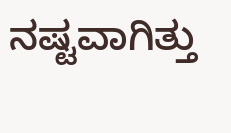ನಷ್ಟವಾಗಿತ್ತು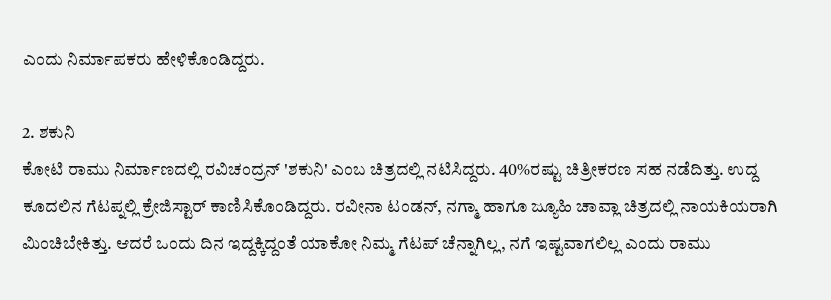ಎಂದು ನಿರ್ಮಾಪಕರು ಹೇಳಿಕೊಂಡಿದ್ದರು.

2. ಶಕುನಿ
ಕೋಟಿ ರಾಮು ನಿರ್ಮಾಣದಲ್ಲಿ ರವಿಚಂದ್ರನ್ 'ಶಕುನಿ' ಎಂಬ ಚಿತ್ರದಲ್ಲಿ ನಟಿಸಿದ್ದರು. 40%ರಷ್ಟು ಚಿತ್ರೀಕರಣ ಸಹ ನಡೆದಿತ್ತು. ಉದ್ದ ಕೂದಲಿನ ಗೆಟಪ್ನಲ್ಲಿ ಕ್ರೇಜಿಸ್ಟಾರ್ ಕಾಣಿಸಿಕೊಂಡಿದ್ದರು. ರವೀನಾ ಟಂಡನ್, ನಗ್ಮಾ ಹಾಗೂ ಜ್ಯೂಹಿ ಚಾವ್ಲಾ ಚಿತ್ರದಲ್ಲಿ ನಾಯಕಿಯರಾಗಿ ಮಿಂಚಿಬೇಕಿತ್ತು. ಆದರೆ ಒಂದು ದಿನ ಇದ್ದಕ್ಕಿದ್ದಂತೆ ಯಾಕೋ ನಿಮ್ಮ ಗೆಟಪ್ ಚೆನ್ನಾಗಿಲ್ಲ, ನಗೆ ಇಷ್ಟವಾಗಲಿಲ್ಲ ಎಂದು ರಾಮು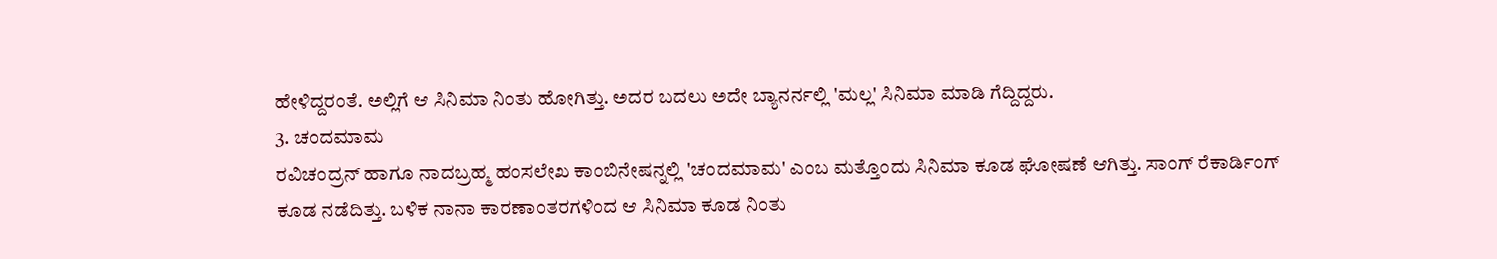ಹೇಳಿದ್ದರಂತೆ. ಅಲ್ಲಿಗೆ ಆ ಸಿನಿಮಾ ನಿಂತು ಹೋಗಿತ್ತು. ಅದರ ಬದಲು ಅದೇ ಬ್ಯಾನರ್ನಲ್ಲಿ 'ಮಲ್ಲ' ಸಿನಿಮಾ ಮಾಡಿ ಗೆದ್ದಿದ್ದರು.
3. ಚಂದಮಾಮ
ರವಿಚಂದ್ರನ್ ಹಾಗೂ ನಾದಬ್ರಹ್ಮ ಹಂಸಲೇಖ ಕಾಂಬಿನೇಷನ್ನಲ್ಲಿ 'ಚಂದಮಾಮ' ಎಂಬ ಮತ್ತೊಂದು ಸಿನಿಮಾ ಕೂಡ ಘೋಷಣೆ ಆಗಿತ್ತು. ಸಾಂಗ್ ರೆಕಾರ್ಡಿಂಗ್ ಕೂಡ ನಡೆದಿತ್ತು. ಬಳಿಕ ನಾನಾ ಕಾರಣಾಂತರಗಳಿಂದ ಆ ಸಿನಿಮಾ ಕೂಡ ನಿಂತು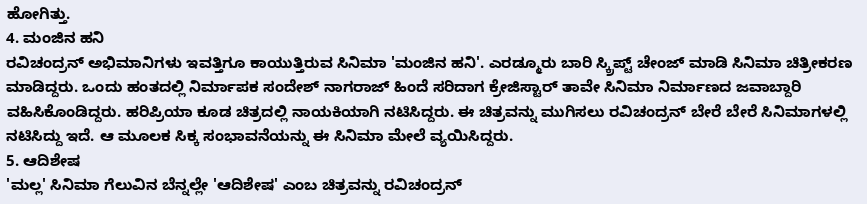ಹೋಗಿತ್ತು.
4. ಮಂಜಿನ ಹನಿ
ರವಿಚಂದ್ರನ್ ಅಭಿಮಾನಿಗಳು ಇವತ್ತಿಗೂ ಕಾಯುತ್ತಿರುವ ಸಿನಿಮಾ 'ಮಂಜಿನ ಹನಿ'. ಎರಡ್ಮೂರು ಬಾರಿ ಸ್ಕ್ರಿಪ್ಟ್ ಚೇಂಜ್ ಮಾಡಿ ಸಿನಿಮಾ ಚಿತ್ರೀಕರಣ ಮಾಡಿದ್ದರು. ಒಂದು ಹಂತದಲ್ಲಿ ನಿರ್ಮಾಪಕ ಸಂದೇಶ್ ನಾಗರಾಜ್ ಹಿಂದೆ ಸರಿದಾಗ ಕ್ರೇಜಿಸ್ಟಾರ್ ತಾವೇ ಸಿನಿಮಾ ನಿರ್ಮಾಣದ ಜವಾಬ್ದಾರಿ ವಹಿಸಿಕೊಂಡಿದ್ದರು. ಹರಿಪ್ರಿಯಾ ಕೂಡ ಚಿತ್ರದಲ್ಲಿ ನಾಯಕಿಯಾಗಿ ನಟಿಸಿದ್ದರು. ಈ ಚಿತ್ರವನ್ನು ಮುಗಿಸಲು ರವಿಚಂದ್ರನ್ ಬೇರೆ ಬೇರೆ ಸಿನಿಮಾಗಳಲ್ಲಿ ನಟಿಸಿದ್ದು ಇದೆ. ಆ ಮೂಲಕ ಸಿಕ್ಕ ಸಂಭಾವನೆಯನ್ನು ಈ ಸಿನಿಮಾ ಮೇಲೆ ವ್ಯಯಿಸಿದ್ದರು.
5. ಆದಿಶೇಷ
'ಮಲ್ಲ' ಸಿನಿಮಾ ಗೆಲುವಿನ ಬೆನ್ನಲ್ಲೇ 'ಆದಿಶೇಷ' ಎಂಬ ಚಿತ್ರವನ್ನು ರವಿಚಂದ್ರನ್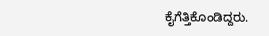ಕೈಗೆತ್ತಿಕೊಂಡಿದ್ದರು.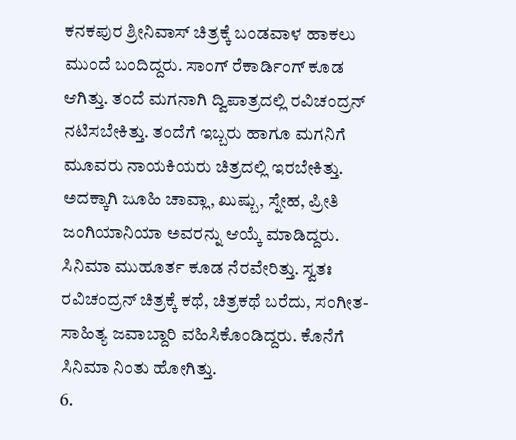ಕನಕಪುರ ಶ್ರೀನಿವಾಸ್ ಚಿತ್ರಕ್ಕೆ ಬಂಡವಾಳ ಹಾಕಲು ಮುಂದೆ ಬಂದಿದ್ದರು. ಸಾಂಗ್ ರೆಕಾರ್ಡಿಂಗ್ ಕೂಡ ಆಗಿತ್ತು. ತಂದೆ ಮಗನಾಗಿ ದ್ವಿಪಾತ್ರದಲ್ಲಿ ರವಿಚಂದ್ರನ್ ನಟಿಸಬೇಕಿತ್ತು. ತಂದೆಗೆ ಇಬ್ಬರು ಹಾಗೂ ಮಗನಿಗೆ ಮೂವರು ನಾಯಕಿಯರು ಚಿತ್ರದಲ್ಲಿ ಇರಬೇಕಿತ್ತು. ಅದಕ್ಕಾಗಿ ಜೂಹಿ ಚಾವ್ಲಾ, ಖುಷ್ಬು, ಸ್ನೇಹ, ಪ್ರೀತಿ ಜಂಗಿಯಾನಿಯಾ ಅವರನ್ನು ಆಯ್ಕೆ ಮಾಡಿದ್ದರು. ಸಿನಿಮಾ ಮುಹೂರ್ತ ಕೂಡ ನೆರವೇರಿತ್ತು. ಸ್ವತಃ ರವಿಚಂದ್ರನ್ ಚಿತ್ರಕ್ಕೆ ಕಥೆ, ಚಿತ್ರಕಥೆ ಬರೆದು, ಸಂಗೀತ- ಸಾಹಿತ್ಯ ಜವಾಬ್ದಾರಿ ವಹಿಸಿಕೊಂಡಿದ್ದರು. ಕೊನೆಗೆ ಸಿನಿಮಾ ನಿಂತು ಹೋಗಿತ್ತು.
6.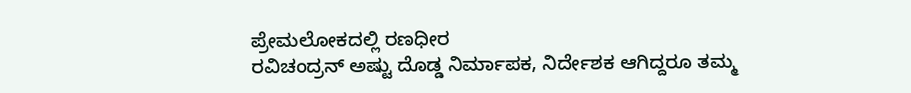ಪ್ರೇಮಲೋಕದಲ್ಲಿ ರಣಧೀರ
ರವಿಚಂದ್ರನ್ ಅಷ್ಟು ದೊಡ್ಡ ನಿರ್ಮಾಪಕ, ನಿರ್ದೇಶಕ ಆಗಿದ್ದರೂ ತಮ್ಮ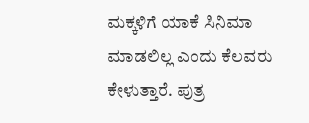ಮಕ್ಕಳಿಗೆ ಯಾಕೆ ಸಿನಿಮಾ ಮಾಡಲಿಲ್ಲ ಎಂದು ಕೆಲವರು ಕೇಳುತ್ತಾರೆ. ಪುತ್ರ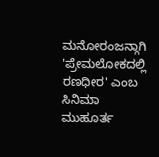ಮನೋರಂಜನ್ಗಾಗಿ 'ಪ್ರೇಮಲೋಕದಲ್ಲಿ ರಣಧೀರ' ಎಂಬ ಸಿನಿಮಾ ಮುಹೂರ್ತ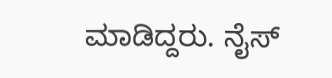ಮಾಡಿದ್ದರು. ನೈಸ್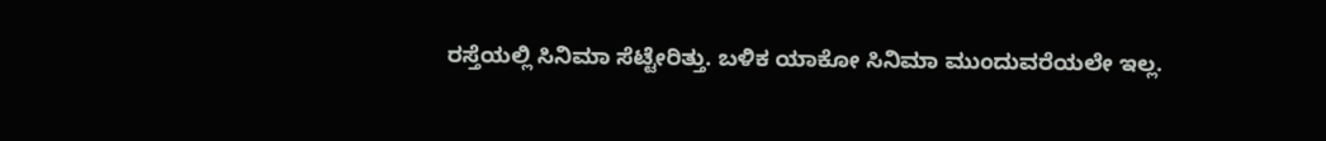ರಸ್ತೆಯಲ್ಲಿ ಸಿನಿಮಾ ಸೆಟ್ಟೇರಿತ್ತು. ಬಳಿಕ ಯಾಕೋ ಸಿನಿಮಾ ಮುಂದುವರೆಯಲೇ ಇಲ್ಲ.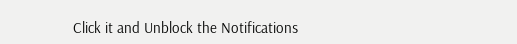Click it and Unblock the Notifications